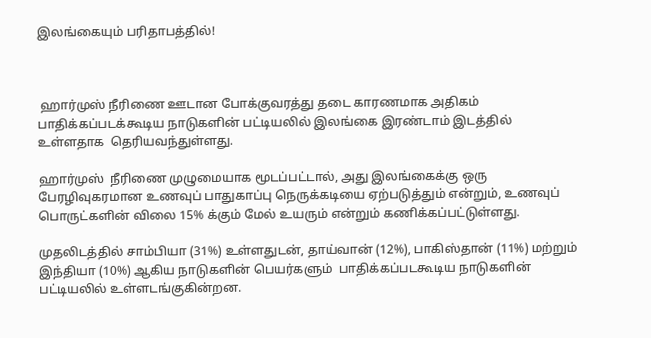இலங்கையும் பரிதாபத்தில்!



 ஹார்முஸ் நீரிணை ஊடான போக்குவரத்து தடை காரணமாக அதிகம் பாதிக்கப்படக்கூடிய நாடுகளின் பட்டியலில் இலங்கை இரண்டாம் இடத்தில் உள்ளதாக  தெரியவந்துள்ளது.

ஹார்முஸ்  நீரிணை முழுமையாக மூடப்பட்டால், அது இலங்கைக்கு ஒரு பேரழிவுகரமான உணவுப் பாதுகாப்பு நெருக்கடியை ஏற்படுத்தும் என்றும், உணவுப் பொருட்களின் விலை 15% க்கும் மேல் உயரும் என்றும் கணிக்கப்பட்டுள்ளது.

முதலிடத்தில் சாம்பியா (31%) உள்ளதுடன், தாய்வான் (12%), பாகிஸ்தான் (11%) மற்றும் இந்தியா (10%) ஆகிய நாடுகளின் பெயர்களும்  பாதிக்கப்படகூடிய நாடுகளின் பட்டியலில் உள்ளடங்குகின்றன.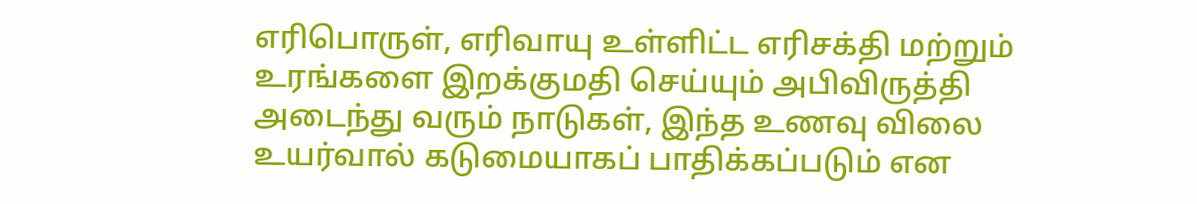எரிபொருள், எரிவாயு உள்ளிட்ட எரிசக்தி மற்றும் உரங்களை இறக்குமதி செய்யும் அபிவிருத்தி அடைந்து வரும் நாடுகள், இந்த உணவு விலை உயர்வால் கடுமையாகப் பாதிக்கப்படும் என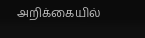அறிக்கையில்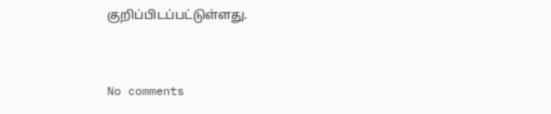குறிப்பிடப்பட்டுள்ளது.


No comments